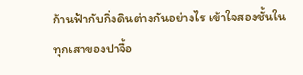ก้านฟ้ากับกิ่งดินต่างกันอย่างไร เข้าใจสองชั้นในทุกเสาของปาจื้อ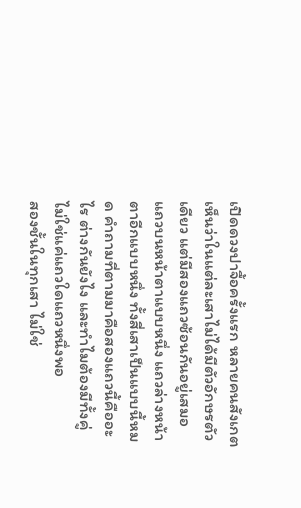เปิดดวงปาจื้อครั้งแรก หลายคนสังเกตเห็นว่าในแต่ละเสาไม่ได้มีตัวอักษรตัวเดียว แต่มีสองแถวซ้อนกันอยู่เสมอ แถวบนหน้าตาแบบหนึ่ง แถวล่างหน้าตาอีกแบบหนึ่ง ทั้งสี่เสาเป็นแบบนี้หมด คำถามที่ตามมาคือสองแถวนี้คืออะไร ต่างกันยังไง และทำไมต้องมีทั้งคู่ ไม่ใช่แค่แถวใดแถวหนึ่งพอ
สองชั้นในทุกเสา ไม่ใช่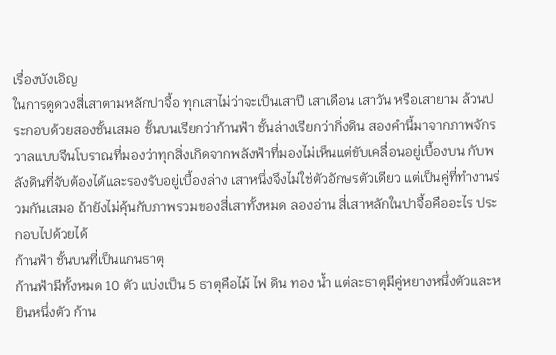เรื่องบังเอิญ
ในการดูดวงสี่เสาตามหลักปาจื้อ ทุกเสาไม่ว่าจะเป็นเสาปี เสาเดือน เสาวัน หรือเสายาม ล้วนประกอบด้วยสองชั้นเสมอ ชั้นบนเรียกว่าก้านฟ้า ชั้นล่างเรียกว่ากิ่งดิน สองคำนี้มาจากภาพจักรวาลแบบจีนโบราณที่มองว่าทุกสิ่งเกิดจากพลังฟ้าที่มองไม่เห็นแต่ขับเคลื่อนอยู่เบื้องบน กับพลังดินที่จับต้องได้และรองรับอยู่เบื้องล่าง เสาหนึ่งจึงไม่ใช่ตัวอักษรตัวเดียว แต่เป็นคู่ที่ทำงานร่วมกันเสมอ ถ้ายังไม่คุ้นกับภาพรวมของสี่เสาทั้งหมด ลองอ่าน สี่เสาหลักในปาจื้อคืออะไร ประกอบไปด้วยได้
ก้านฟ้า ชั้นบนที่เป็นแกนธาตุ
ก้านฟ้ามีทั้งหมด 10 ตัว แบ่งเป็น 5 ธาตุคือไม้ ไฟ ดิน ทอง น้ำ แต่ละธาตุมีคู่หยางหนึ่งตัวและหยินหนึ่งตัว ก้าน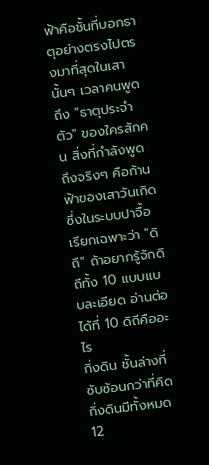ฟ้าคือชั้นที่บอกธาตุอย่างตรงไปตรงมาที่สุดในเสานั้นๆ เวลาคนพูดถึง "ธาตุประจำตัว" ของใครสักคน สิ่งที่กำลังพูดถึงจริงๆ คือก้านฟ้าของเสาวันเกิด ซึ่งในระบบปาจื้อเรียกเฉพาะว่า "ดิถี" ถ้าอยากรู้จักดิถีทั้ง 10 แบบแบบละเอียด อ่านต่อได้ที่ 10 ดิถีคืออะไร
กิ่งดิน ชั้นล่างที่ซับซ้อนกว่าที่คิด
กิ่งดินมีทั้งหมด 12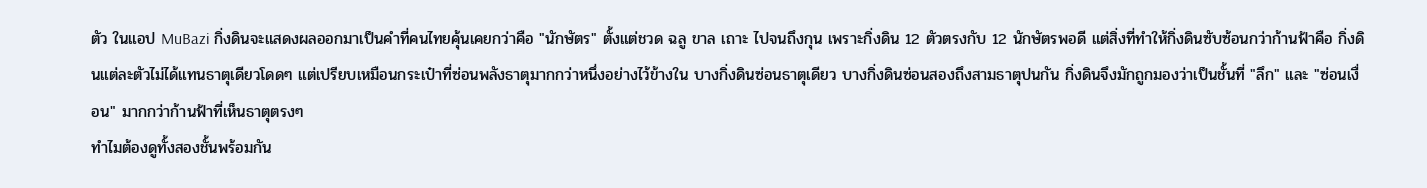ตัว ในแอป MuBazi กิ่งดินจะแสดงผลออกมาเป็นคำที่คนไทยคุ้นเคยกว่าคือ "นักษัตร" ตั้งแต่ชวด ฉลู ขาล เถาะ ไปจนถึงกุน เพราะกิ่งดิน 12 ตัวตรงกับ 12 นักษัตรพอดี แต่สิ่งที่ทำให้กิ่งดินซับซ้อนกว่าก้านฟ้าคือ กิ่งดินแต่ละตัวไม่ได้แทนธาตุเดียวโดดๆ แต่เปรียบเหมือนกระเป๋าที่ซ่อนพลังธาตุมากกว่าหนึ่งอย่างไว้ข้างใน บางกิ่งดินซ่อนธาตุเดียว บางกิ่งดินซ่อนสองถึงสามธาตุปนกัน กิ่งดินจึงมักถูกมองว่าเป็นชั้นที่ "ลึก" และ "ซ่อนเงื่อน" มากกว่าก้านฟ้าที่เห็นธาตุตรงๆ
ทำไมต้องดูทั้งสองชั้นพร้อมกัน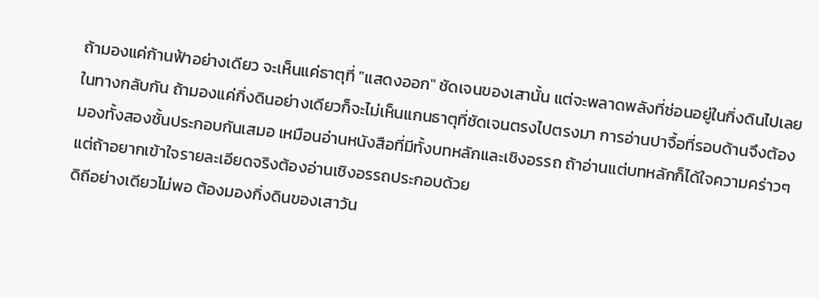ถ้ามองแค่ก้านฟ้าอย่างเดียว จะเห็นแค่ธาตุที่ "แสดงออก" ชัดเจนของเสานั้น แต่จะพลาดพลังที่ซ่อนอยู่ในกิ่งดินไปเลย ในทางกลับกัน ถ้ามองแค่กิ่งดินอย่างเดียวก็จะไม่เห็นแกนธาตุที่ชัดเจนตรงไปตรงมา การอ่านปาจื้อที่รอบด้านจึงต้องมองทั้งสองชั้นประกอบกันเสมอ เหมือนอ่านหนังสือที่มีทั้งบทหลักและเชิงอรรถ ถ้าอ่านแต่บทหลักก็ได้ใจความคร่าวๆ แต่ถ้าอยากเข้าใจรายละเอียดจริงต้องอ่านเชิงอรรถประกอบด้วย
ดิถีอย่างเดียวไม่พอ ต้องมองกิ่งดินของเสาวัน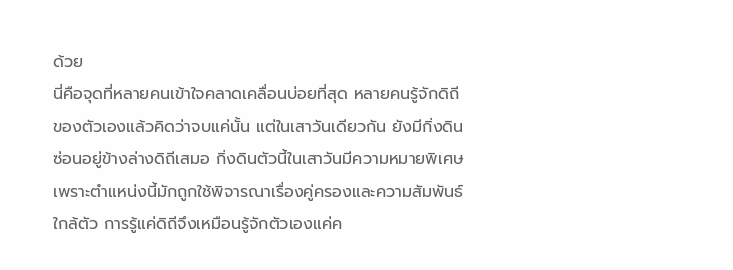ด้วย
นี่คือจุดที่หลายคนเข้าใจคลาดเคลื่อนบ่อยที่สุด หลายคนรู้จักดิถีของตัวเองแล้วคิดว่าจบแค่นั้น แต่ในเสาวันเดียวกัน ยังมีกิ่งดินซ่อนอยู่ข้างล่างดิถีเสมอ กิ่งดินตัวนี้ในเสาวันมีความหมายพิเศษ เพราะตำแหน่งนี้มักถูกใช้พิจารณาเรื่องคู่ครองและความสัมพันธ์ใกล้ตัว การรู้แค่ดิถีจึงเหมือนรู้จักตัวเองแค่ค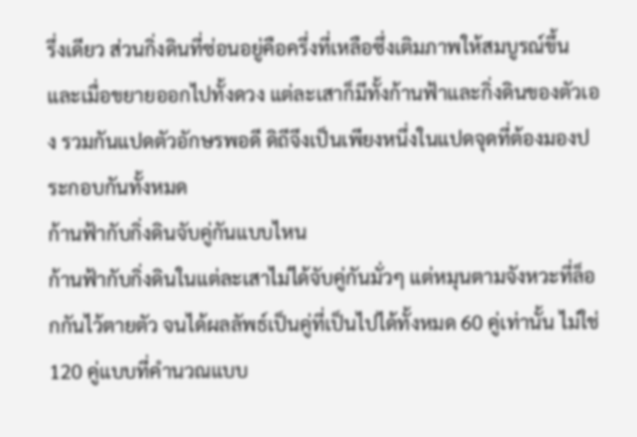รึ่งเดียว ส่วนกิ่งดินที่ซ่อนอยู่คือครึ่งที่เหลือซึ่งเติมภาพให้สมบูรณ์ขึ้น และเมื่อขยายออกไปทั้งดวง แต่ละเสาก็มีทั้งก้านฟ้าและกิ่งดินของตัวเอง รวมกันแปดตัวอักษรพอดี ดิถีจึงเป็นเพียงหนึ่งในแปดจุดที่ต้องมองประกอบกันทั้งหมด
ก้านฟ้ากับกิ่งดินจับคู่กันแบบไหน
ก้านฟ้ากับกิ่งดินในแต่ละเสาไม่ได้จับคู่กันมั่วๆ แต่หมุนตามจังหวะที่ล็อกกันไว้ตายตัว จนได้ผลลัพธ์เป็นคู่ที่เป็นไปได้ทั้งหมด 60 คู่เท่านั้น ไม่ใช่ 120 คู่แบบที่คำนวณแบบ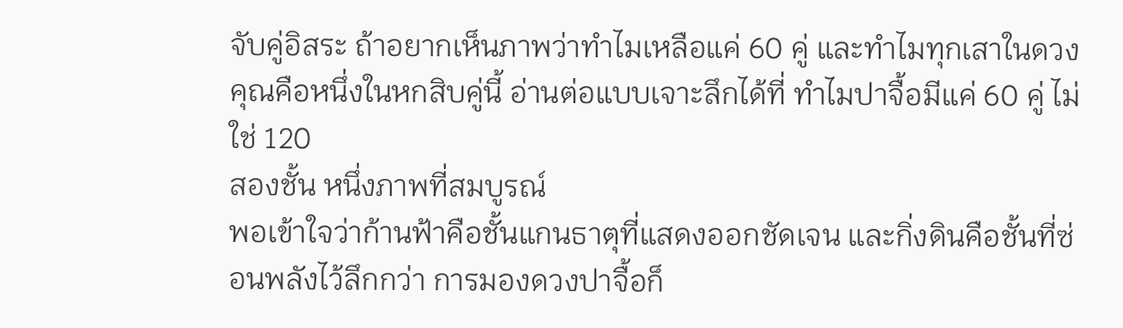จับคู่อิสระ ถ้าอยากเห็นภาพว่าทำไมเหลือแค่ 60 คู่ และทำไมทุกเสาในดวงคุณคือหนึ่งในหกสิบคู่นี้ อ่านต่อแบบเจาะลึกได้ที่ ทำไมปาจื้อมีแค่ 60 คู่ ไม่ใช่ 120
สองชั้น หนึ่งภาพที่สมบูรณ์
พอเข้าใจว่าก้านฟ้าคือชั้นแกนธาตุที่แสดงออกชัดเจน และกิ่งดินคือชั้นที่ซ่อนพลังไว้ลึกกว่า การมองดวงปาจื้อก็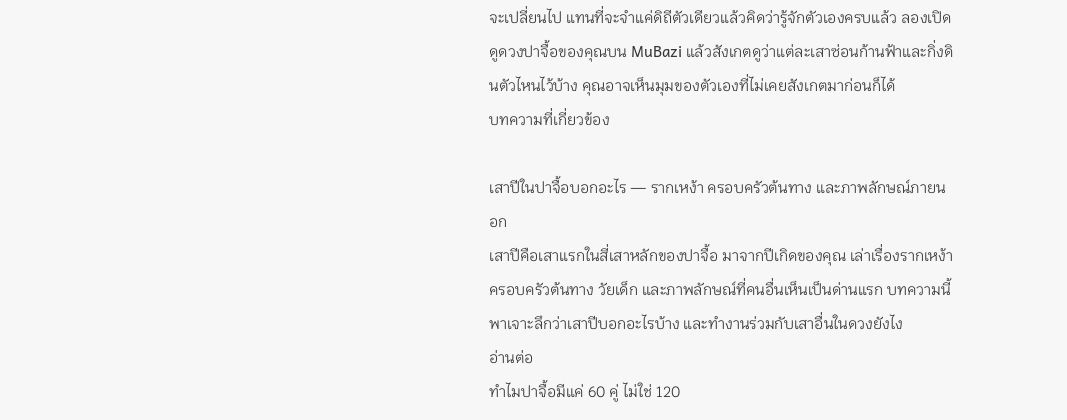จะเปลี่ยนไป แทนที่จะจำแค่ดิถีตัวเดียวแล้วคิดว่ารู้จักตัวเองครบแล้ว ลองเปิดดูดวงปาจื้อของคุณบน MuBazi แล้วสังเกตดูว่าแต่ละเสาซ่อนก้านฟ้าและกิ่งดินตัวไหนไว้บ้าง คุณอาจเห็นมุมของตัวเองที่ไม่เคยสังเกตมาก่อนก็ได้
บทความที่เกี่ยวข้อง

เสาปีในปาจื้อบอกอะไร — รากเหง้า ครอบครัวต้นทาง และภาพลักษณ์ภายนอก
เสาปีคือเสาแรกในสี่เสาหลักของปาจื้อ มาจากปีเกิดของคุณ เล่าเรื่องรากเหง้า ครอบครัวต้นทาง วัยเด็ก และภาพลักษณ์ที่คนอื่นเห็นเป็นด่านแรก บทความนี้พาเจาะลึกว่าเสาปีบอกอะไรบ้าง และทำงานร่วมกับเสาอื่นในดวงยังไง
อ่านต่อ
ทำไมปาจื้อมีแค่ 60 คู่ ไม่ใช่ 120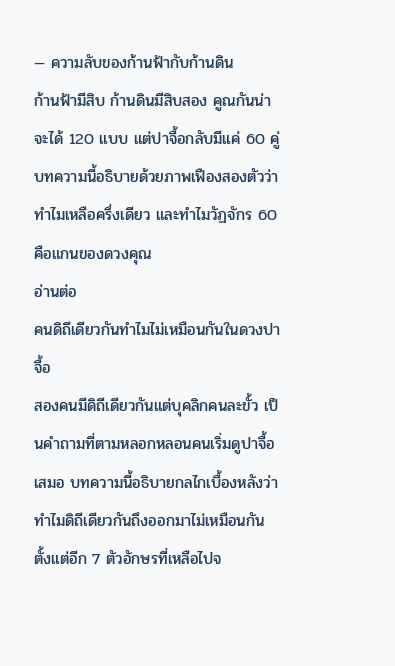— ความลับของก้านฟ้ากับก้านดิน
ก้านฟ้ามีสิบ ก้านดินมีสิบสอง คูณกันน่าจะได้ 120 แบบ แต่ปาจื้อกลับมีแค่ 60 คู่ บทความนี้อธิบายด้วยภาพเฟืองสองตัวว่าทำไมเหลือครึ่งเดียว และทำไมวัฏจักร 60 คือแกนของดวงคุณ
อ่านต่อ
คนดิถีเดียวกันทำไมไม่เหมือนกันในดวงปาจื้อ
สองคนมีดิถีเดียวกันแต่บุคลิกคนละขั้ว เป็นคำถามที่ตามหลอกหลอนคนเริ่มดูปาจื้อเสมอ บทความนี้อธิบายกลไกเบื้องหลังว่าทำไมดิถีเดียวกันถึงออกมาไม่เหมือนกัน ตั้งแต่อีก 7 ตัวอักษรที่เหลือไปจ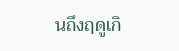นถึงฤดูเกิ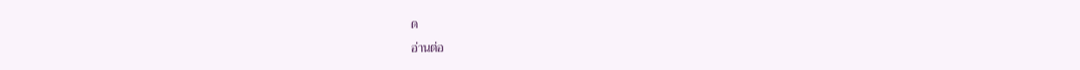ด
อ่านต่อ